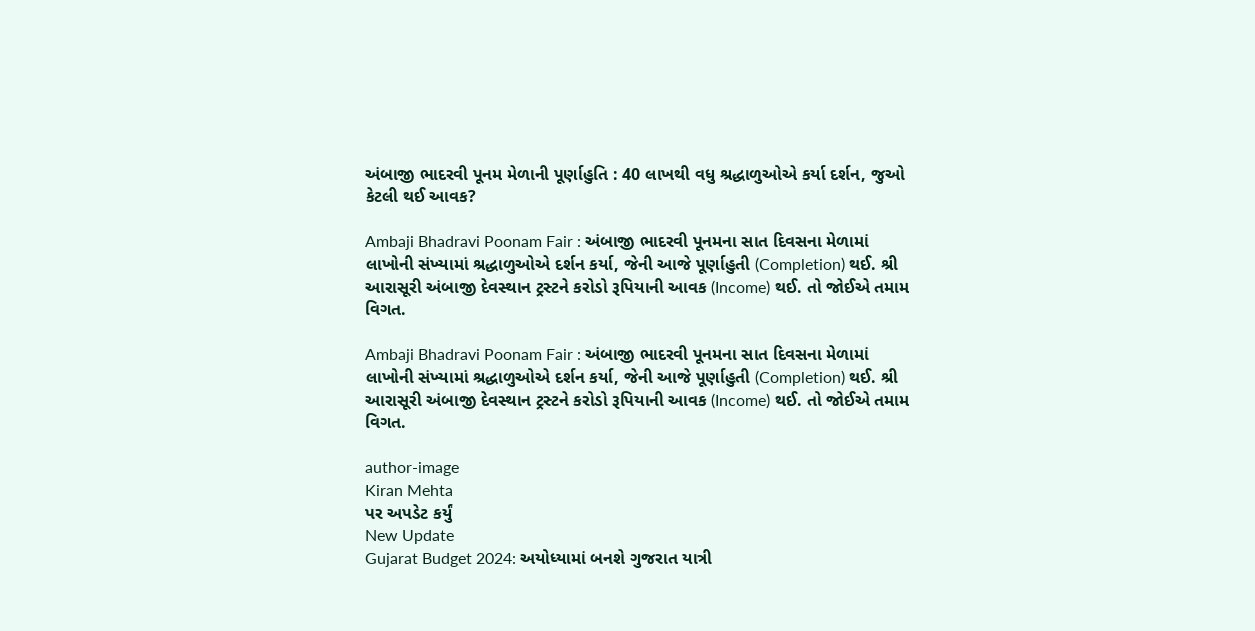અંબાજી ભાદરવી પૂનમ મેળાની પૂર્ણાહુતિ : 40 લાખથી વધુ શ્રદ્ધાળુઓએ કર્યા દર્શન, જુઓ કેટલી થઈ આવક?

Ambaji Bhadravi Poonam Fair : અંબાજી ભાદરવી પૂનમના સાત દિવસના મેળામાં લાખોની સંખ્યામાં શ્રદ્ધાળુઓએ દર્શન કર્યા, જેની આજે પૂર્ણાહુતી (Completion) થઈ. શ્રી આરાસૂરી અંબાજી દેવસ્થાન ટ્રસ્ટને કરોડો રૂપિયાની આવક (Income) થઈ. તો જોઈએ તમામ વિગત.

Ambaji Bhadravi Poonam Fair : અંબાજી ભાદરવી પૂનમના સાત દિવસના મેળામાં લાખોની સંખ્યામાં શ્રદ્ધાળુઓએ દર્શન કર્યા, જેની આજે પૂર્ણાહુતી (Completion) થઈ. શ્રી આરાસૂરી અંબાજી દેવસ્થાન ટ્રસ્ટને કરોડો રૂપિયાની આવક (Income) થઈ. તો જોઈએ તમામ વિગત.

author-image
Kiran Mehta
પર અપડેટ કર્યું
New Update
Gujarat Budget 2024: અયોધ્યામાં બનશે ગુજરાત યાત્રી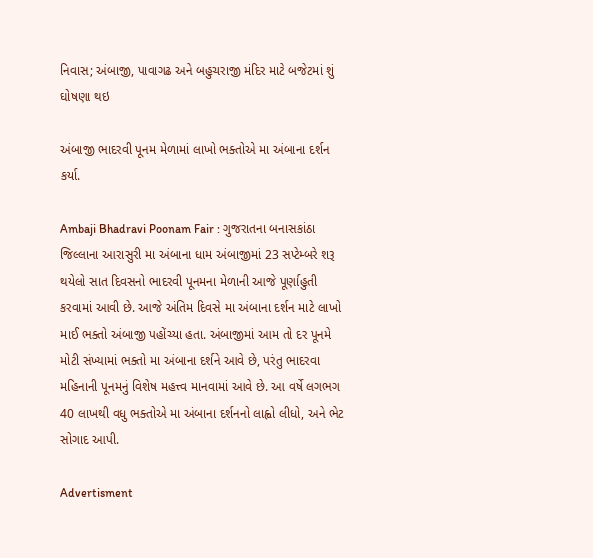નિવાસ; અંબાજી, પાવાગઢ અને બહુચરાજી મંદિર માટે બજેટમાં શું ઘોષણા થઇ

અંબાજી ભાદરવી પૂનમ મેળામાં લાખો ભક્તોએ મા અંબાના દર્શન કર્યા.

Ambaji Bhadravi Poonam Fair : ગુજરાતના બનાસકાંઠા જિલ્લાના આરાસુરી મા અંબાના ધામ અંબાજીમાં 23 સપ્ટેમ્બરે શરૂ થયેલો સાત દિવસનો ભાદરવી પૂનમના મેળાની આજે પૂર્ણાહુતી કરવામાં આવી છે. આજે અંતિમ દિવસે મા અંબાના દર્શન માટે લાખો માઈ ભક્તો અંબાજી પહોંચ્યા હતા. અંબાજીમાં આમ તો દર પૂનમે મોટી સંખ્યામાં ભક્તો મા અંબાના દર્શને આવે છે, પરંતુ ભાદરવા મહિનાની પૂનમનું વિશેષ મહત્ત્વ માનવામાં આવે છે. આ વર્ષે લગભગ 40 લાખથી વધુ ભક્તોએ મા અંબાના દર્શનનો લાહ્વો લીધો, અને ભેટ સોગાદ આપી.

Advertisment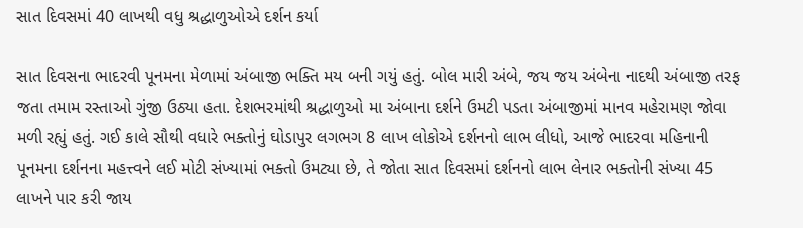સાત દિવસમાં 40 લાખથી વધુ શ્રદ્ધાળુઓએ દર્શન કર્યા

સાત દિવસના ભાદરવી પૂનમના મેળામાં અંબાજી ભક્તિ મય બની ગયું હતું. બોલ મારી અંબે, જય જય અંબેના નાદથી અંબાજી તરફ જતા તમામ રસ્તાઓ ગુંજી ઉઠ્યા હતા. દેશભરમાંથી શ્રદ્ધાળુઓ મા અંબાના દર્શને ઉમટી પડતા અંબાજીમાં માનવ મહેરામણ જોવા મળી રહ્યું હતું. ગઈ કાલે સૌથી વધારે ભક્તોનું ઘોડાપુર લગભગ 8 લાખ લોકોએ દર્શનનો લાભ લીધો, આજે ભાદરવા મહિનાની પૂનમના દર્શનના મહત્ત્વને લઈ મોટી સંખ્યામાં ભક્તો ઉમટ્યા છે, તે જોતા સાત દિવસમાં દર્શનનો લાભ લેનાર ભક્તોની સંખ્યા 45 લાખને પાર કરી જાય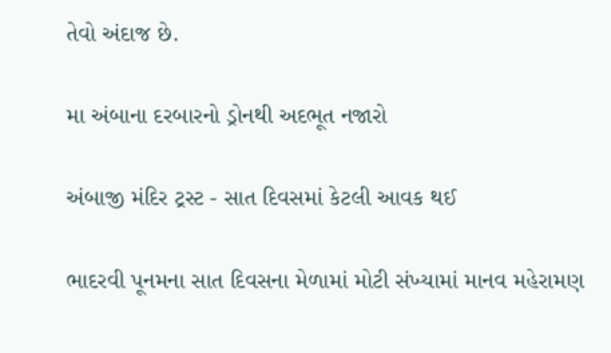તેવો અંદાજ છે.

મા અંબાના દરબારનો ડ્રોનથી અદભૂત નજારો

અંબાજી મંદિર ટ્રસ્ટ - સાત દિવસમાં કેટલી આવક થઈ

ભાદરવી પૂનમના સાત દિવસના મેળામાં મોટી સંખ્યામાં માનવ મહેરામણ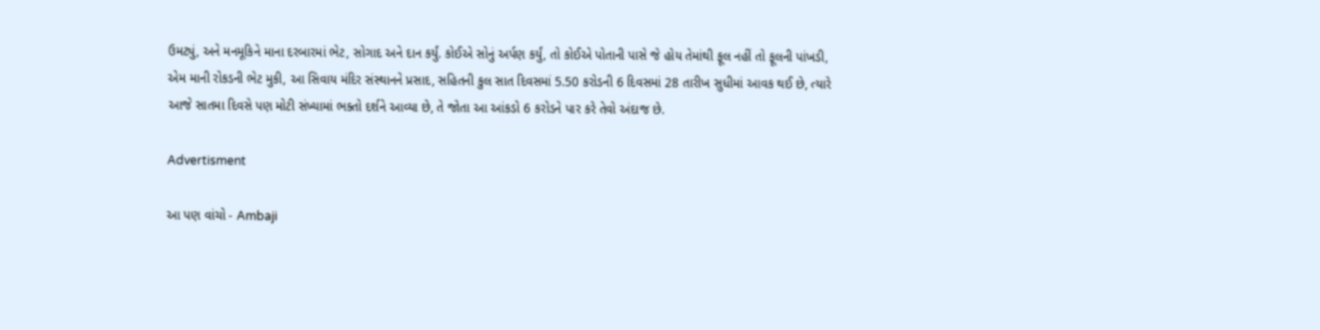ઉમટ્યું, અને મનમૂકિને માના દરબારમાં ભેટ, સોગાદ અને દાન કર્યું. કોઈએ સોનું અર્પણ કર્યું, તો કોઈએ પોતાની પાસે જે હોય તેમાંથી ફૂલ નહીં તો ફૂલની પાંખડી, એમ માની રોકડની ભેટ મુકી, આ સિવાય મંદિર સંસ્થાનને પ્રસાદ, સહિતની કુલ સાત દિવસમાં 5.50 કરોડની 6 દિવસમાં 28 તારીખ સુધીમાં આવક થઈ છે, ત્યારે આજે સાતમા દિવસે પણ મોટી સંખ્યામાં ભક્તો દર્શને આવ્યા છે, તે જોતા આ આંકડો 6 કરોડને પાર કરે તેવો અંદાજ છે.

Advertisment

આ પણ વાંચો - Ambaji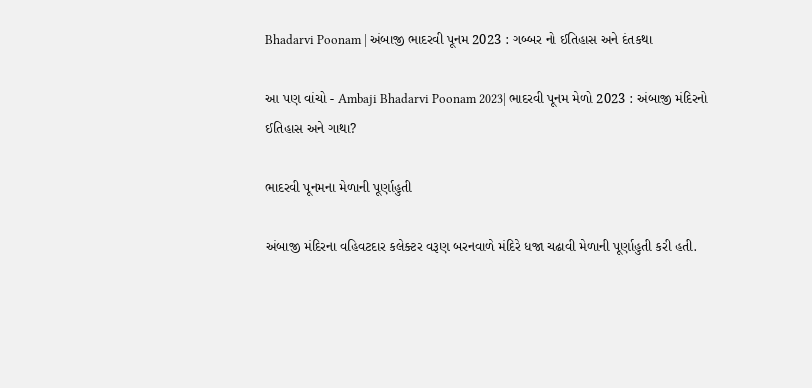Bhadarvi Poonam | અંબાજી ભાદરવી પૂનમ 2023 : ગબ્બર નો ઈતિહાસ અને દંતકથા

આ પણ વાંચો - Ambaji Bhadarvi Poonam 2023| ભાદરવી પૂનમ મેળો 2023 : અંબાજી મંદિરનો ઈતિહાસ અને ગાથા?

ભાદરવી પૂનમના મેળાની પૂર્ણાહુતી

અંબાજી મંદિરના વહિવટદાર કલેક્ટર વરૂણ બરનવાળે મંદિરે ધજા ચઢાવી મેળાની પૂર્ણાહુતી કરી હતી.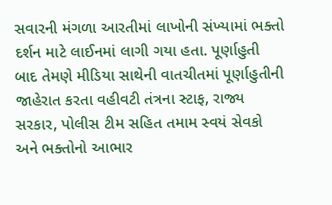સવારની મંગળા આરતીમાં લાખોની સંખ્યામાં ભક્તો દર્શન માટે લાઈનમાં લાગી ગયા હતા. પૂર્ણાહુતી બાદ તેમણે મીડિયા સાથેની વાતચીતમાં પૂર્ણાહુતીની જાહેરાત કરતા વહીવટી તંત્રના સ્ટાફ, રાજ્ય સરકાર, પોલીસ ટીમ સહિત તમામ સ્વયં સેવકો અને ભક્તોનો આભાર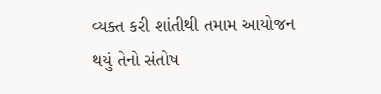વ્યક્ત કરી શાંતીથી તમામ આયોજન થયું તેનો સંતોષ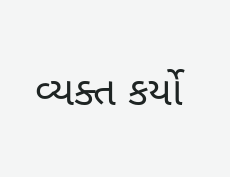વ્યક્ત કર્યો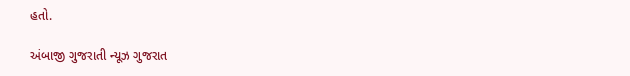હતો.

અંબાજી ગુજરાતી ન્યૂઝ ગુજરાત